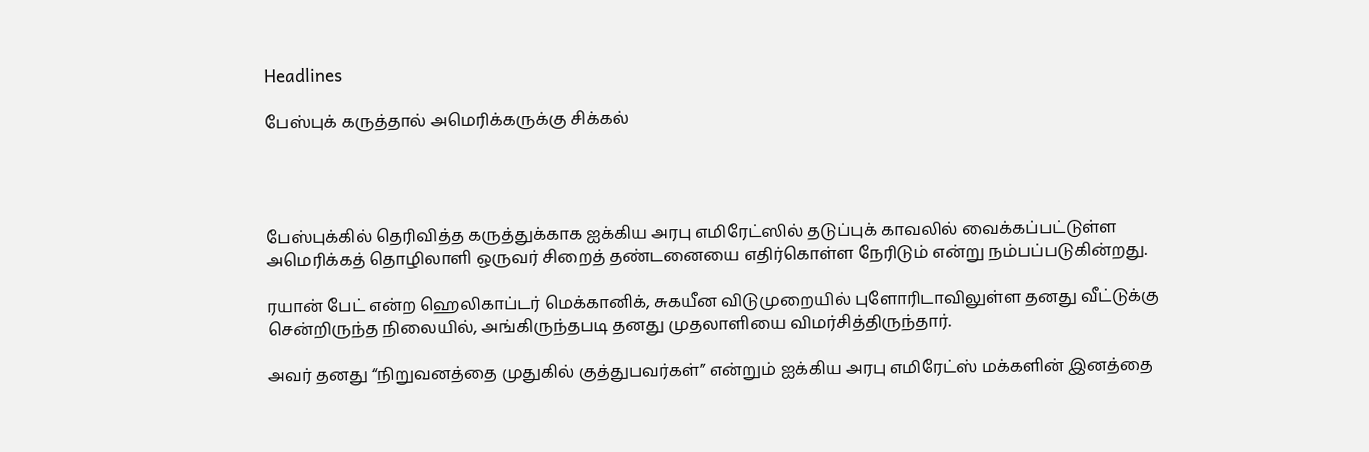Headlines

பேஸ்புக் கருத்தால் அமெரிக்கருக்கு சிக்கல்




பேஸ்புக்கில் தெரிவித்த கருத்துக்காக ஐக்கிய அரபு எமிரேட்ஸில் தடுப்புக் காவலில் வைக்கப்பட்டுள்ள அமெரிக்கத் தொழிலாளி ஒருவர் சிறைத் தண்டனையை எதிர்கொள்ள நேரிடும் என்று நம்பப்படுகின்றது.

ரயான் பேட் என்ற ஹெலிகாப்டர் மெக்கானிக், சுகயீன விடுமுறையில் புளோரிடாவிலுள்ள தனது வீட்டுக்கு சென்றிருந்த நிலையில், அங்கிருந்தபடி தனது முதலாளியை விமர்சித்திருந்தார்.

அவர் தனது “நிறுவனத்தை முதுகில் குத்துபவர்கள்” என்றும் ஐக்கிய அரபு எமிரேட்ஸ் மக்களின் இனத்தை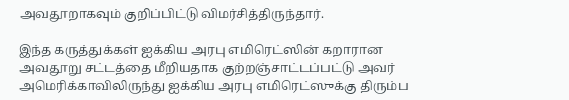அவதூறாகவும் குறிப்பிட்டு விமர்சித்திருந்தார்.

இந்த கருத்துக்கள் ஐக்கிய அரபு எமிரெட்ஸின் கறாரான அவதூறு சட்டத்தை மீறியதாக குற்றஞ்சாட்டப்பட்டு அவர் அமெரிக்காவிலிருந்து ஐக்கிய அரபு எமிரெட்ஸுக்கு திரும்ப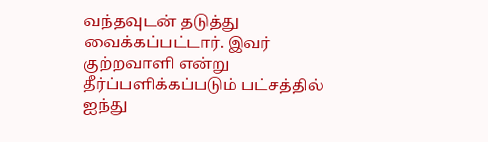வந்தவுடன் தடுத்து வைக்கப்பட்டார். இவர் குற்றவாளி என்று தீர்ப்பளிக்கப்படும் பட்சத்தில் ஐந்து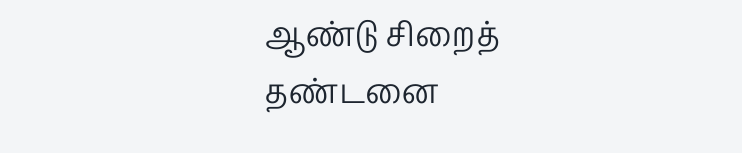ஆண்டு சிறைத் தண்டனை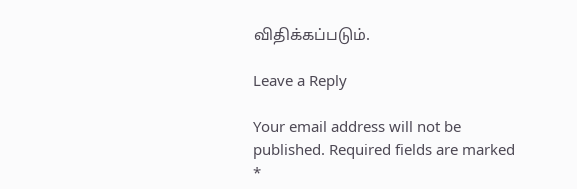விதிக்கப்படும்.

Leave a Reply

Your email address will not be published. Required fields are marked *